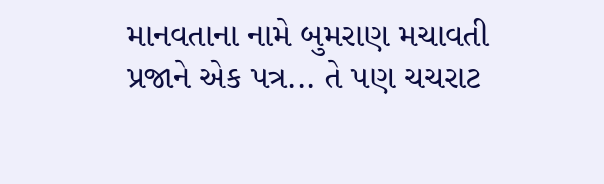માનવતાના નામે બુમરાણ મચાવતી પ્રજાને એક પત્ર... તે પણ ચચરાટ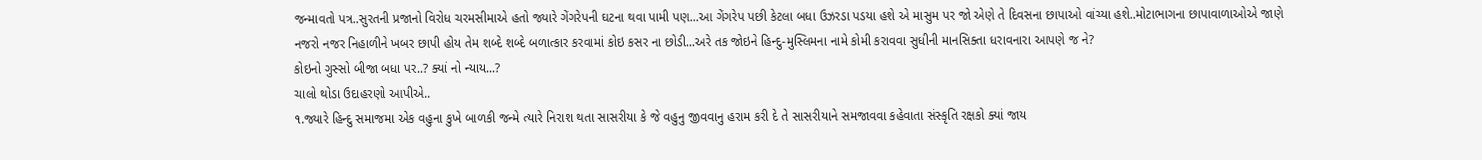જન્માવતો પત્ર..સુરતની પ્રજાનો વિરોધ ચરમસીમાએ હતો જ્યારે ગેંગરેપની ઘટના થવા પામી પણ...આ ગેંગરેપ પછી કેટલા બધા ઉઝરડા પડયા હશે એ માસુમ પર જો એણે તે દિવસના છાપાઓ વાંચ્યા હશે..મોટાભાગના છાપાવાળાઓએ જાણે નજરો નજર નિહાળીને ખબર છાપી હોય તેમ શબ્દે શબ્દે બળાત્કાર કરવામાં કોઇ કસર ના છોડી...અરે તક જોઇને હિન્દુ-મુસ્લિમના નામે કોમી કરાવવા સુધીની માનસિક્તા ધરાવનારા આપણે જ ને?
કોઇનો ગુસ્સો બીજા બધા પર..? ક્યાં નો ન્યાય...?
ચાલો થોડા ઉદાહરણો આપીએ..
૧.જ્યારે હિન્દુ સમાજમા એક વહુના કુખે બાળકી જન્મે ત્યારે નિરાશ થતા સાસરીયા કે જે વહુનુ જીવવાનુ હરામ કરી દે તે સાસરીયાને સમજાવવા કહેવાતા સંસ્કૃતિ રક્ષકો ક્યાં જાય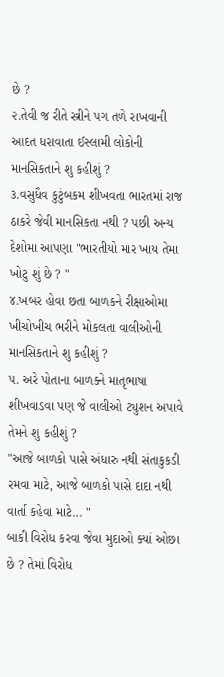છે ?
૨.તેવી જ રીતે સ્ત્રીને પગ તળે રાખવાની આદત ધરાવાતા ઈસ્લામી લોકોની માનસિકતાને શુ કહીશું ?
૩.વસુધૈવ કુટુંબકમ શીખવતા ભારતમાં રાજ ઠાકરે જેવી માનસિકતા નથી ? પછી અન્ય દેશોમા આપણા "ભારતીયો માર ખાય તેમા ખોટુ શું છે ? "
૪.ખબર હોવા છતા બાળકને રીક્ષાઓમા ખીચોખીચ ભરીને મોકલતા વાલીઓની માનસિકતાને શુ કહીશું ?
૫. અરે પોતાના બાળક્ને માતૃભાષા શીખવાડવા પણ જે વાલીઓ ટ્યુશન અપાવે તેમને શુ કહીશું ?
"આજે બાળકો પાસે અંધારુ નથી સંતાકુકડી રમવા માટે, આજે બાળકો પાસે દાદા નથી વાર્તા કહેવા માટે... "
બાકી વિરોધ કરવા જેવા મુદાઓ ક્યાં ઓછા છે ? તેમાં વિરોધ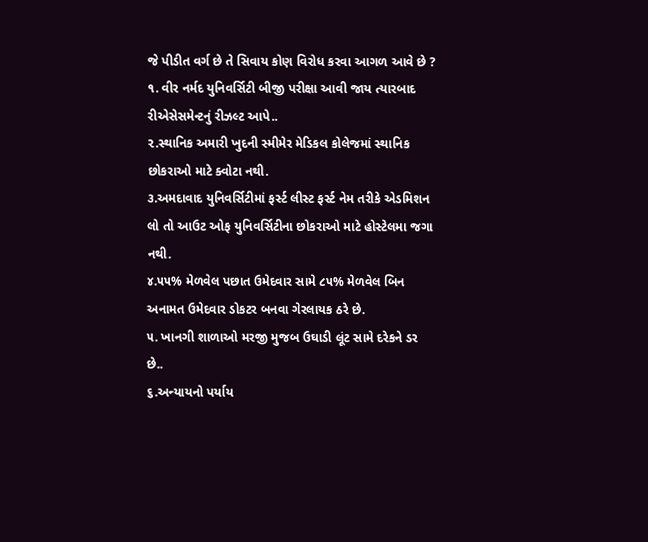જે પીડીત વર્ગ છે તે સિવાય કોણ વિરોધ કરવા આગળ આવે છે ?
૧. વીર નર્મદ યુનિવર્સિટી બીજી પરીક્ષા આવી જાય ત્યારબાદ રીએસેસમેન્ટનું રીઝલ્ટ આપે..
૨.સ્થાનિક અમારી ખુદની સ્મીમેર મેડિકલ કોલેજમાં સ્થાનિક છોકરાઓ માટે ક્વોટા નથી.
૩.અમદાવાદ યુનિવર્સિટીમાં ફર્સ્ટ લીસ્ટ ફર્સ્ટ નેમ તરીકે એડમિશન લો તો આઉટ ઓફ યુનિવર્સિટીના છોકરાઓ માટે હોસ્ટેલમા જગા નથી.
૪.૫૫% મેળવેલ પછાત ઉમેદવાર સામે ૮૫% મેળવેલ બિન અનામત ઉમેદવાર ડોકટર બનવા ગેરલાયક ઠરે છે.
૫. ખાનગી શાળાઓ મરજી મુજબ ઉઘાડી લૂંટ સામે દરેકને ડર છે..
૬.અન્યાયનો પર્યાય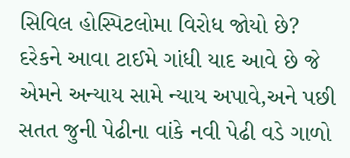સિવિલ હોસ્પિટલોમા વિરોધ જોયો છે?
દરેકને આવા ટાઈમે ગાંધી યાદ આવે છે જે એમને અન્યાય સામે ન્યાય અપાવે,અને પછી સતત જુની પેઢીના વાંકે નવી પેઢી વડે ગાળો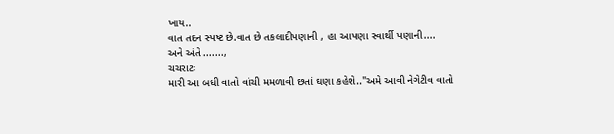ખાય..
વાત તદન સ્પષ્ટ છે.વાત છે તકલાદીપણાની , હા આપણા સ્વાર્થી પણાની....
અને અંતે .......,
ચચરાટઃ
મારી આ બધી વાતો વાંચી મમળાવી છતાં ઘણા કહેશે.."અમે આવી નેગેટીવ વાતો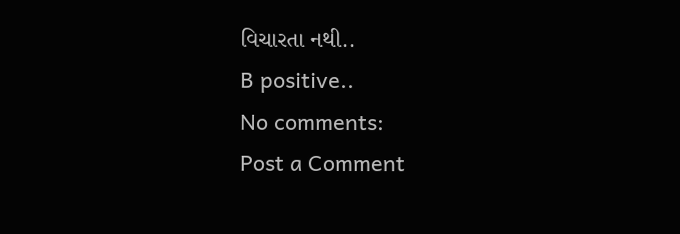વિચારતા નથી..
B positive..
No comments:
Post a Comment